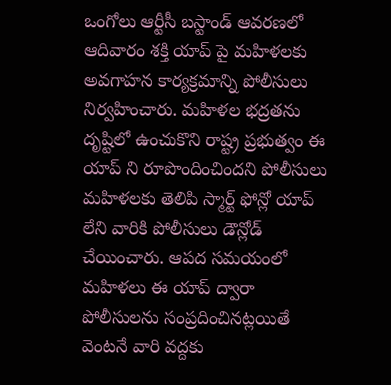ఒంగోలు ఆర్టీసీ బస్టాండ్ ఆవరణలో ఆదివారం శక్తి యాప్ పై మహిళలకు అవగాహన కార్యక్రమాన్ని పోలీసులు నిర్వహించారు. మహిళల భద్రతను దృష్టిలో ఉంచుకొని రాష్ట్ర ప్రభుత్వం ఈ యాప్ ని రూపొందించిందని పోలీసులు మహిళలకు తెలిపి స్మార్ట్ ఫోన్లో యాప్ లేని వారికి పోలీసులు డౌన్లోడ్ చేయించారు. ఆపద సమయంలో మహిళలు ఈ యాప్ ద్వారా పోలీసులను సంప్రదించినట్లయితే వెంటనే వారి వద్దకు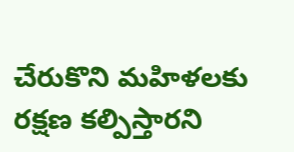చేరుకొని మహిళలకు రక్షణ కల్పిస్తారని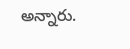అన్నారు.